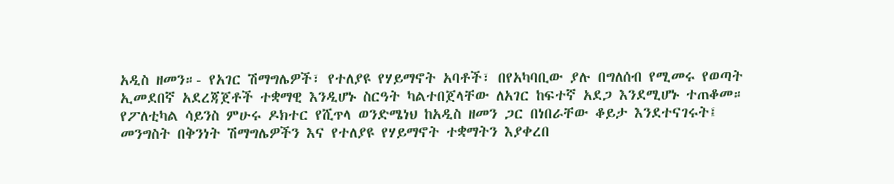አዲስ ዘመን።- የአገር ሽማግሌዎች፣ የተለያዩ የሃይማኖት አባቶች፣ በየአካባቢው ያሉ በግለሰብ የሚመሩ የወጣት ኢመደበኛ አደረጃጀቶች ተቋማዊ እንዲሆኑ ስርዓት ካልተበጀላቸው ለአገር ከፍተኛ አደጋ እንደሚሆኑ ተጠቆመ።
የፖለቲካል ሳይንስ ምሁሩ ዶክተር የሺጥላ ወንድሜነህ ከአዲስ ዘመን ጋር በነበራቸው ቆይታ እንደተናገሩት፤ መንግስት በቅንነት ሽማግሌዎችን እና የተለያዩ የሃይማኖት ተቋማትን እያቀረበ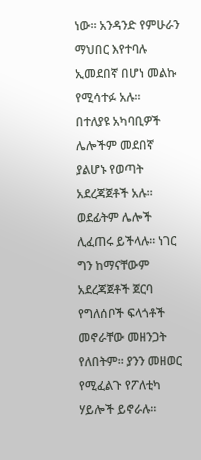ነው። አንዳንድ የምሁራን ማህበር እየተባሉ ኢመደበኛ በሆነ መልኩ የሚሳተፉ አሉ።
በተለያዩ አካባቢዎች ሌሎችም መደበኛ ያልሆኑ የወጣት አደረጃጀቶች አሉ። ወደፊትም ሌሎች ሊፈጠሩ ይችላሉ። ነገር ግን ከማናቸውም አደረጃጀቶች ጀርባ የግለሰቦች ፍላጎቶች መኖራቸው መዘንጋት የለበትም። ያንን መዘወር የሚፈልጉ የፖለቲካ ሃይሎች ይኖራሉ።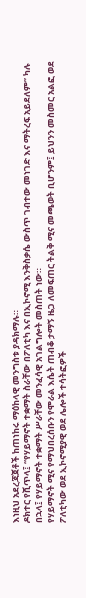እነዚህ አደረጃጀቶች ከጠነከሩ ማዕከላዊ መንግስቱ ያዳክማሉ።
ዶክተር የሺጥላ፤ “የሃይማኖት ተቋማት ስራቸው በፖለቲካ እና በኢኮኖሚ እንቅስቃሴ ውስጥ ገብተው መነገድ እና ማትረፍ አይደለም” ካሉ በኋላ፤ የሃይማኖት ተቋማት ሥራቸው መንፈሳዊ አገልግሎት መስጠት ነው።
የሃይማኖት ሚና የማህበረሰቡን የሞራል እሴት ጠብቆ ታማኝ ዜጋ ለመፍጠር ትልቅ ሚና መጫወት ቢሆንም፤ ይህንን መስመር አልፎ ወደ ፖለቲካው ወደ ኢኮኖሚያዊ ወደ ሌሎች ተሳትፎዎች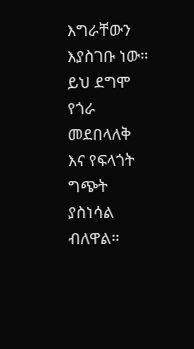እግራቸውን እያስገቡ ነው። ይህ ደግሞ የጎራ መደበላለቅ እና የፍላጎት ግጭት ያስነሳል ብለዋል።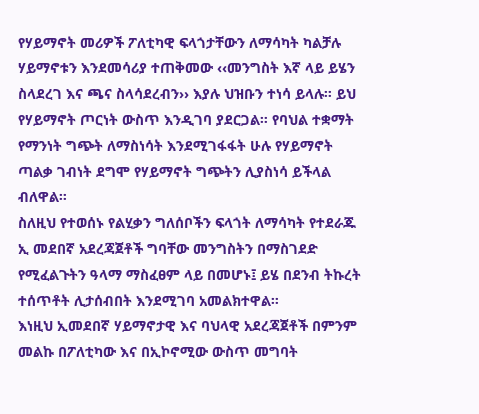የሃይማኖት መሪዎች ፖለቲካዊ ፍላጎታቸውን ለማሳካት ካልቻሉ ሃይማኖቱን እንደመሳሪያ ተጠቅመው ‹‹መንግስት እኛ ላይ ይሄን ስላደረገ እና ጫና ስላሳደረብን›› እያሉ ህዝቡን ተነሳ ይላሉ። ይህ የሃይማኖት ጦርነት ውስጥ እንዲገባ ያደርጋል። የባህል ተቋማት የማንነት ግጭት ለማስነሳት እንደሚገፋፋት ሁሉ የሃይማኖት ጣልቃ ገብነት ደግሞ የሃይማኖት ግጭትን ሊያስነሳ ይችላል ብለዋል።
ስለዚህ የተወሰኑ የልሂቃን ግለሰቦችን ፍላጎት ለማሳካት የተደራጁ ኢ መደበኛ አደረጃጀቶች ግባቸው መንግስትን በማስገደድ የሚፈልጉትን ዓላማ ማስፈፀም ላይ በመሆኑ፤ ይሄ በደንብ ትኩረት ተሰጥቶት ሊታሰብበት እንደሚገባ አመልክተዋል።
እነዚህ ኢመደበኛ ሃይማኖታዊ እና ባህላዊ አደረጃጀቶች በምንም መልኩ በፖለቲካው እና በኢኮኖሚው ውስጥ መግባት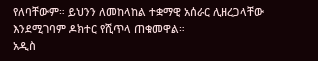የለባቸውም። ይህንን ለመከላከል ተቋማዊ አሰራር ሊዘረጋላቸው እንደሚገባም ዶክተር የሺጥላ ጠቁመዋል።
አዲስ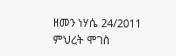ዘመን ነሃሴ 24/2011
ምህረት ሞገስ